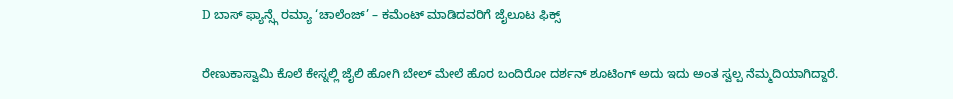D ಬಾಸ್ ಫ್ಯಾನ್ಸ್ಗೆ ರಮ್ಯಾ ‘ಚಾಲೆಂಜ್’ – ಕಮೆಂಟ್ ಮಾಡಿದವರಿಗೆ ಜೈಲೂಟ ಫಿಕ್ಸ್

ರೇಣುಕಾಸ್ವಾಮಿ ಕೊಲೆ ಕೇಸ್ನಲ್ಲಿ ಜೈಲಿ ಹೋಗಿ ಬೇಲ್ ಮೇಲೆ ಹೊರ ಬಂದಿರೋ ದರ್ಶನ್ ಶೂಟಿಂಗ್ ಅದು ಇದು ಅಂತ ಸ್ವಲ್ಪ ನೆಮ್ಮದಿಯಾಗಿದ್ದಾರೆ.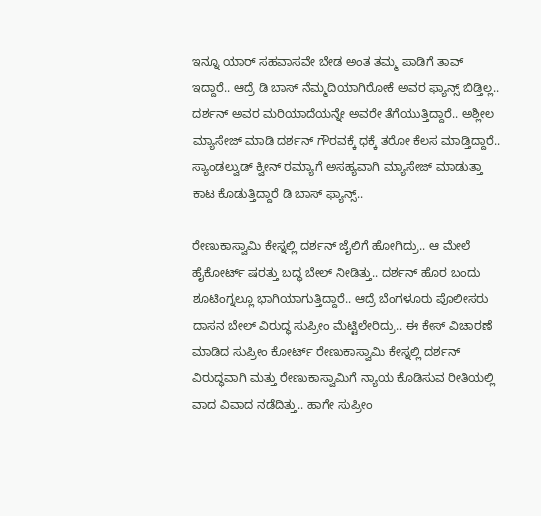ಇನ್ನೂ ಯಾರ್ ಸಹವಾಸವೇ ಬೇಡ ಅಂತ ತಮ್ಮ ಪಾಡಿಗೆ ತಾವ್ ಇದ್ದಾರೆ.. ಆದ್ರೆ ಡಿ ಬಾಸ್ ನೆಮ್ಮದಿಯಾಗಿರೋಕೆ ಅವರ ಫ್ಯಾನ್ಸ್ ಬಿಡ್ತಿಲ್ಲ.. ದರ್ಶನ್ ಅವರ ಮರಿಯಾದೆಯನ್ನೇ ಅವರೇ ತೆಗೆಯುತ್ತಿದ್ದಾರೆ.. ಅಶ್ಲೀಲ ಮ್ಯಾಸೇಜ್ ಮಾಡಿ ದರ್ಶನ್ ಗೌರವಕ್ಕೆ ಧಕ್ಕೆ ತರೋ ಕೆಲಸ ಮಾಡ್ತಿದ್ದಾರೆ.. ಸ್ಯಾಂಡಲ್ವುಡ್ ಕ್ವೀನ್ ರಮ್ಯಾಗೆ ಅಸಹ್ಯವಾಗಿ ಮ್ಯಾಸೇಜ್ ಮಾಡುತ್ತಾ ಕಾಟ ಕೊಡುತ್ತಿದ್ದಾರೆ ಡಿ ಬಾಸ್ ಫ್ಯಾನ್ಸ್..

ರೇಣುಕಾಸ್ವಾಮಿ ಕೇಸ್ನಲ್ಲಿ ದರ್ಶನ್ ಜೈಲಿಗೆ ಹೋಗಿದ್ರು.. ಆ ಮೇಲೆ ಹೈಕೋರ್ಟ್ ಷರತ್ತು ಬದ್ಧ ಬೇಲ್ ನೀಡಿತ್ತು.. ದರ್ಶನ್ ಹೊರ ಬಂದು ಶೂಟಿಂಗ್ನಲ್ಲೂ ಭಾಗಿಯಾಗುತ್ತಿದ್ದಾರೆ.. ಆದ್ರೆ ಬೆಂಗಳೂರು ಪೊಲೀಸರು ದಾಸನ ಬೇಲ್ ವಿರುದ್ಧ ಸುಪ್ರೀಂ ಮೆಟ್ಟಿಲೇರಿದ್ರು.. ಈ ಕೇಸ್ ವಿಚಾರಣೆ ಮಾಡಿದ ಸುಪ್ರೀಂ ಕೋರ್ಟ್ ರೇಣುಕಾಸ್ವಾಮಿ ಕೇಸ್ನಲ್ಲಿ ದರ್ಶನ್ ವಿರುದ್ಧವಾಗಿ ಮತ್ತು ರೇಣುಕಾಸ್ವಾಮಿಗೆ ನ್ಯಾಯ ಕೊಡಿಸುವ ರೀತಿಯಲ್ಲಿ ವಾದ ವಿವಾದ ನಡೆದಿತ್ತು.. ಹಾಗೇ ಸುಪ್ರೀಂ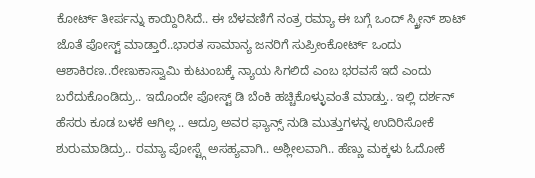ಕೋರ್ಟ್ ತೀರ್ಪನ್ನು ಕಾಯ್ದಿರಿಸಿದೆ.. ಈ ಬೆಳವಣಿಗೆ ನಂತ್ರ ರಮ್ಯಾ ಈ ಬಗ್ಗೆ ಒಂದ್ ಸ್ಕ್ರೀನ್ ಶಾಟ್ ಜೊತೆ ಪೋಸ್ಟ್ ಮಾಡ್ತಾರೆ..ಭಾರತ ಸಾಮಾನ್ಯ ಜನರಿಗೆ ಸುಪ್ರೀಂಕೋರ್ಟ್ ಒಂದು ಆಶಾಕಿರಣ..ರೇಣುಕಾಸ್ವಾಮಿ ಕುಟುಂಬಕ್ಕೆ ನ್ಯಾಯ ಸಿಗಲಿದೆ ಎಂಬ ಭರವಸೆ ಇದೆ ಎಂದು ಬರೆದುಕೊಂಡಿದ್ರು.. ಇದೊಂದೇ ಪೋಸ್ಟ್ ಡಿ ಬೆಂಕಿ ಹಚ್ಚಿಕೊಳ್ಳುವಂತೆ ಮಾಡ್ತು.. ಇಲ್ಲಿ ದರ್ಶನ್ ಹೆಸರು ಕೂಡ ಬಳಕೆ ಆಗಿಲ್ಲ .. ಆದ್ರೂ ಅವರ ಫ್ಯಾನ್ಸ್ ನುಡಿ ಮುತ್ತುಗಳನ್ನ ಉದಿರಿಸೋಕೆ ಶುರುಮಾಡಿದ್ರು.. ರಮ್ಯಾ ಪೋಸ್ಟ್ಗೆ ಅಸಹ್ಯವಾಗಿ.. ಅಶ್ಲೀಲವಾಗಿ.. ಹೆಣ್ಣು ಮಕ್ಕಳು ಓದೋಕೆ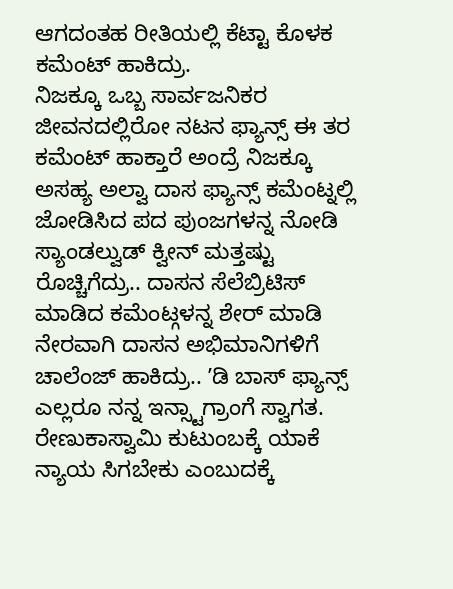ಆಗದಂತಹ ರೀತಿಯಲ್ಲಿ ಕೆಟ್ಟಾ ಕೊಳಕ ಕಮೆಂಟ್ ಹಾಕಿದ್ರು.
ನಿಜಕ್ಕೂ ಒಬ್ಬ ಸಾರ್ವಜನಿಕರ ಜೀವನದಲ್ಲಿರೋ ನಟನ ಫ್ಯಾನ್ಸ್ ಈ ತರ ಕಮೆಂಟ್ ಹಾಕ್ತಾರೆ ಅಂದ್ರೆ ನಿಜಕ್ಕೂ ಅಸಹ್ಯ ಅಲ್ವಾ ದಾಸ ಫ್ಯಾನ್ಸ್ ಕಮೆಂಟ್ನಲ್ಲಿ ಜೋಡಿಸಿದ ಪದ ಪುಂಜಗಳನ್ನ ನೋಡಿ ಸ್ಯಾಂಡಲ್ವುಡ್ ಕ್ವೀನ್ ಮತ್ತಷ್ಟು ರೊಚ್ಚಿಗೆದ್ರು.. ದಾಸನ ಸೆಲೆಬ್ರಿಟಿಸ್ ಮಾಡಿದ ಕಮೆಂಟ್ಗಳನ್ನ ಶೇರ್ ಮಾಡಿ ನೇರವಾಗಿ ದಾಸನ ಅಭಿಮಾನಿಗಳಿಗೆ ಚಾಲೆಂಜ್ ಹಾಕಿದ್ರು.. ʼಡಿ ಬಾಸ್ ಫ್ಯಾನ್ಸ್ ಎಲ್ಲರೂ ನನ್ನ ಇನ್ಸ್ಟಾಗ್ರಾಂಗೆ ಸ್ವಾಗತ. ರೇಣುಕಾಸ್ವಾಮಿ ಕುಟುಂಬಕ್ಕೆ ಯಾಕೆ ನ್ಯಾಯ ಸಿಗಬೇಕು ಎಂಬುದಕ್ಕೆ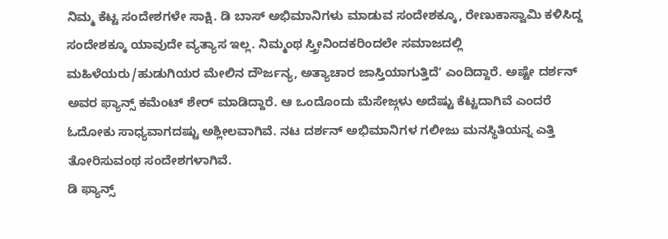ನಿಮ್ಮ ಕೆಟ್ಟ ಸಂದೇಶಗಳೇ ಸಾಕ್ಷಿ. ಡಿ ಬಾಸ್ ಅಭಿಮಾನಿಗಳು ಮಾಡುವ ಸಂದೇಶಕ್ಕೂ, ರೇಣುಕಾಸ್ವಾಮಿ ಕಳಿಸಿದ್ದ ಸಂದೇಶಕ್ಕೂ ಯಾವುದೇ ವ್ಯತ್ಯಾಸ ಇಲ್ಲ. ನಿಮ್ಮಂಥ ಸ್ತ್ರೀನಿಂದಕರಿಂದಲೇ ಸಮಾಜದಲ್ಲಿ ಮಹಿಳೆಯರು/ಹುಡುಗಿಯರ ಮೇಲಿನ ದೌರ್ಜನ್ಯ, ಅತ್ಯಾಚಾರ ಜಾಸ್ತಿಯಾಗುತ್ತಿದೆʼ ಎಂದಿದ್ದಾರೆ. ಅಷ್ಟೇ ದರ್ಶನ್ ಅವರ ಫ್ಯಾನ್ಸ್ ಕಮೆಂಟ್ ಶೇರ್ ಮಾಡಿದ್ದಾರೆ. ಆ ಒಂದೊಂದು ಮೆಸೇಜ್ಗಳು ಅದೆಷ್ಟು ಕೆಟ್ಟದಾಗಿವೆ ಎಂದರೆ ಓದೋಕು ಸಾಧ್ಯವಾಗದಷ್ಟು ಅಶ್ಲೀಲವಾಗಿವೆ. ನಟ ದರ್ಶನ್ ಅಭಿಮಾನಿಗಳ ಗಲೀಜು ಮನಸ್ಥಿತಿಯನ್ನ ಎತ್ತಿ ತೋರಿಸುವಂಥ ಸಂದೇಶಗಳಾಗಿವೆ.
ಡಿ ಫ್ಯಾನ್ಸ್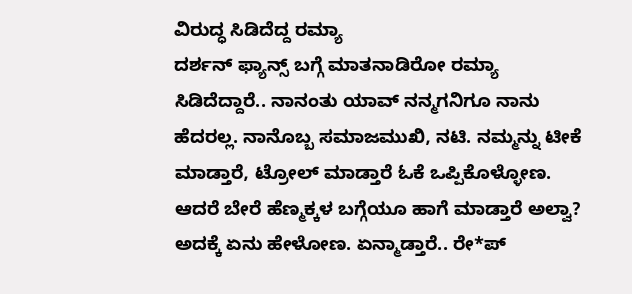ವಿರುದ್ಧ ಸಿಡಿದೆದ್ದ ರಮ್ಯಾ
ದರ್ಶನ್ ಫ್ಯಾನ್ಸ್ ಬಗ್ಗೆ ಮಾತನಾಡಿರೋ ರಮ್ಯಾ ಸಿಡಿದೆದ್ದಾರೆ.. ನಾನಂತು ಯಾವ್ ನನ್ಮಗನಿಗೂ ನಾನು ಹೆದರಲ್ಲ. ನಾನೊಬ್ಬ ಸಮಾಜಮುಖಿ, ನಟಿ. ನಮ್ಮನ್ನು ಟೀಕೆ ಮಾಡ್ತಾರೆ, ಟ್ರೋಲ್ ಮಾಡ್ತಾರೆ ಓಕೆ ಒಪ್ಪಿಕೊಳ್ಳೋಣ. ಆದರೆ ಬೇರೆ ಹೆಣ್ಮಕ್ಕಳ ಬಗ್ಗೆಯೂ ಹಾಗೆ ಮಾಡ್ತಾರೆ ಅಲ್ವಾ? ಅದಕ್ಕೆ ಏನು ಹೇಳೋಣ. ಏನ್ಮಾಡ್ತಾರೆ.. ರೇ*ಪ್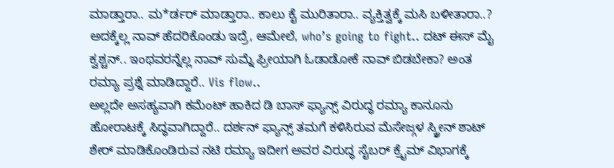ಮಾಡ್ತಾರಾ.. ಮ*ರ್ಡರ್ ಮಾಡ್ತಾರಾ.. ಕಾಲು ಕೈ ಮುರಿತಾರಾ.. ವ್ಯಕ್ತಿತ್ವಕ್ಕೆ ಮಸಿ ಬಳೀತಾರಾ..? ಅದಕ್ಕೆಲ್ಲ ನಾವ್ ಹೆದರಿಕೊಂಡು ಇದ್ರೆ, ಆಮೇಲೆ, who’s going to fight.. ದಟ್ ಈಸ್ ಮೈ ಕ್ವಶ್ಚನ್.. ಇಂಥವರನ್ನೆಲ್ಲ ನಾವ್ ಸುಮ್ನೆ ಫ್ರೀಯಾಗಿ ಓಡಾಡೋಕೆ ನಾವ್ ಬಿಡಬೇಕಾ? ಅಂತ ರಮ್ಯಾ ಪ್ರಶ್ನೆ ಮಾಡಿದ್ದಾರೆ.. Vis flow..
ಅಲ್ಲದೇ ಅಸಹ್ಯವಾಗಿ ಕಮೆಂಟ್ ಹಾಕಿದ ಡಿ ಬಾಸ್ ಫ್ಯಾನ್ಸ್ ವಿರುದ್ಧ ರಮ್ಯಾ ಕಾನೂನು ಹೋರಾಟಕ್ಕೆ ಸಿದ್ಧವಾಗಿದ್ದಾರೆ.. ದರ್ಶನ್ ಫ್ಯಾನ್ಸ್ ತಮಗೆ ಕಳಿಸಿರುವ ಮೆಸೇಜ್ಗಳ ಸ್ಕ್ರೀನ್ ಶಾಟ್ ಶೇರ್ ಮಾಡಿಕೊಂಡಿರುವ ನಟಿ ರಮ್ಯಾ ಇದೀಗ ಅವರ ವಿರುದ್ಧ ಸೈಬರ್ ಕ್ರೈಮ್ ವಿಭಾಗಕ್ಕೆ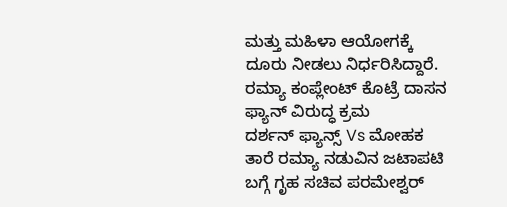ಮತ್ತು ಮಹಿಳಾ ಆಯೋಗಕ್ಕೆ ದೂರು ನೀಡಲು ನಿರ್ಧರಿಸಿದ್ದಾರೆ.
ರಮ್ಯಾ ಕಂಪ್ಲೇಂಟ್ ಕೊಟ್ರೆ ದಾಸನ ಫ್ಯಾನ್ ವಿರುದ್ಧ ಕ್ರಮ
ದರ್ಶನ್ ಫ್ಯಾನ್ಸ್ Vs ಮೋಹಕ ತಾರೆ ರಮ್ಯಾ ನಡುವಿನ ಜಟಾಪಟಿ ಬಗ್ಗೆ ಗೃಹ ಸಚಿವ ಪರಮೇಶ್ವರ್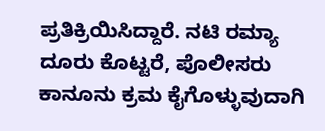ಪ್ರತಿಕ್ರಿಯಿಸಿದ್ದಾರೆ. ನಟಿ ರಮ್ಯಾ ದೂರು ಕೊಟ್ಟರೆ, ಪೊಲೀಸರು ಕಾನೂನು ಕ್ರಮ ಕೈಗೊಳ್ಳುವುದಾಗಿ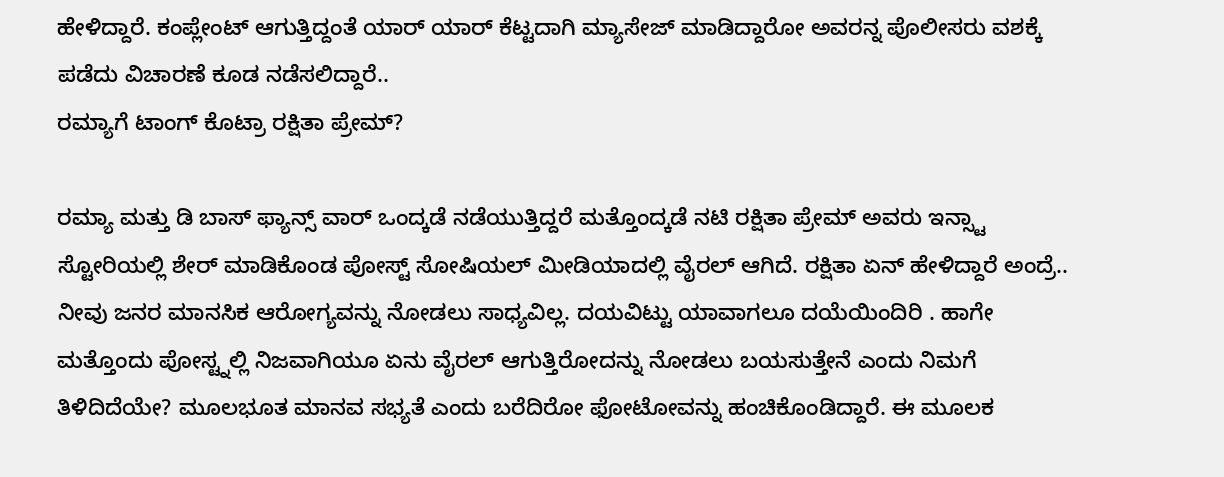ಹೇಳಿದ್ದಾರೆ. ಕಂಪ್ಲೇಂಟ್ ಆಗುತ್ತಿದ್ದಂತೆ ಯಾರ್ ಯಾರ್ ಕೆಟ್ಟದಾಗಿ ಮ್ಯಾಸೇಜ್ ಮಾಡಿದ್ದಾರೋ ಅವರನ್ನ ಪೊಲೀಸರು ವಶಕ್ಕೆ ಪಡೆದು ವಿಚಾರಣೆ ಕೂಡ ನಡೆಸಲಿದ್ದಾರೆ..
ರಮ್ಯಾಗೆ ಟಾಂಗ್ ಕೊಟ್ರಾ ರಕ್ಷಿತಾ ಪ್ರೇಮ್?

ರಮ್ಯಾ ಮತ್ತು ಡಿ ಬಾಸ್ ಫ್ಯಾನ್ಸ್ ವಾರ್ ಒಂದ್ಕಡೆ ನಡೆಯುತ್ತಿದ್ದರೆ ಮತ್ತೊಂದ್ಕಡೆ ನಟಿ ರಕ್ಷಿತಾ ಪ್ರೇಮ್ ಅವರು ಇನ್ಸ್ಟಾ ಸ್ಟೋರಿಯಲ್ಲಿ ಶೇರ್ ಮಾಡಿಕೊಂಡ ಪೋಸ್ಟ್ ಸೋಷಿಯಲ್ ಮೀಡಿಯಾದಲ್ಲಿ ವೈರಲ್ ಆಗಿದೆ. ರಕ್ಷಿತಾ ಏನ್ ಹೇಳಿದ್ದಾರೆ ಅಂದ್ರೆ.. ನೀವು ಜನರ ಮಾನಸಿಕ ಆರೋಗ್ಯವನ್ನು ನೋಡಲು ಸಾಧ್ಯವಿಲ್ಲ. ದಯವಿಟ್ಟು ಯಾವಾಗಲೂ ದಯೆಯಿಂದಿರಿ . ಹಾಗೇ ಮತ್ತೊಂದು ಪೋಸ್ಟ್ನಲ್ಲಿ ನಿಜವಾಗಿಯೂ ಏನು ವೈರಲ್ ಆಗುತ್ತಿರೋದನ್ನು ನೋಡಲು ಬಯಸುತ್ತೇನೆ ಎಂದು ನಿಮಗೆ ತಿಳಿದಿದೆಯೇ? ಮೂಲಭೂತ ಮಾನವ ಸಭ್ಯತೆ ಎಂದು ಬರೆದಿರೋ ಫೋಟೋವನ್ನು ಹಂಚಿಕೊಂಡಿದ್ದಾರೆ. ಈ ಮೂಲಕ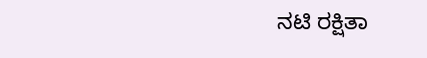ನಟಿ ರಕ್ಷಿತಾ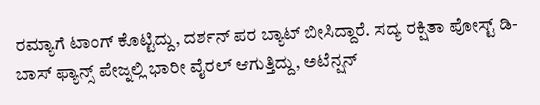ರಮ್ಯಾಗೆ ಟಾಂಗ್ ಕೊಟ್ಟಿದ್ದು, ದರ್ಶನ್ ಪರ ಬ್ಯಾಟ್ ಬೀಸಿದ್ದಾರೆ. ಸದ್ಯ ರಕ್ಷಿತಾ ಪೋಸ್ಟ್ ಡಿ-ಬಾಸ್ ಫ್ಯಾನ್ಸ್ ಪೇಜ್ನಲ್ಲಿ ಭಾರೀ ವೈರಲ್ ಆಗುತ್ತಿದ್ದು, ಅಟೆನ್ಷನ್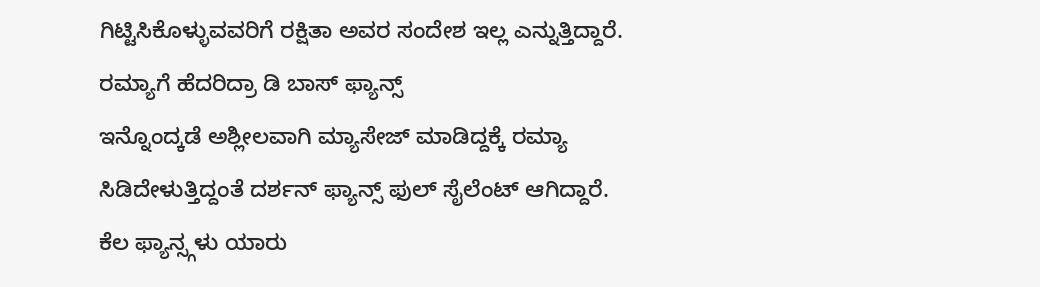ಗಿಟ್ಟಿಸಿಕೊಳ್ಳುವವರಿಗೆ ರಕ್ಷಿತಾ ಅವರ ಸಂದೇಶ ಇಲ್ಲ ಎನ್ನುತ್ತಿದ್ದಾರೆ.
ರಮ್ಯಾಗೆ ಹೆದರಿದ್ರಾ ಡಿ ಬಾಸ್ ಫ್ಯಾನ್ಸ್
ಇನ್ನೊಂದ್ಕಡೆ ಅಶ್ಲೀಲವಾಗಿ ಮ್ಯಾಸೇಜ್ ಮಾಡಿದ್ದಕ್ಕೆ ರಮ್ಯಾ ಸಿಡಿದೇಳುತ್ತಿದ್ದಂತೆ ದರ್ಶನ್ ಫ್ಯಾನ್ಸ್ ಫುಲ್ ಸೈಲೆಂಟ್ ಆಗಿದ್ದಾರೆ. ಕೆಲ ಫ್ಯಾನ್ಸ್ಗಳು ಯಾರು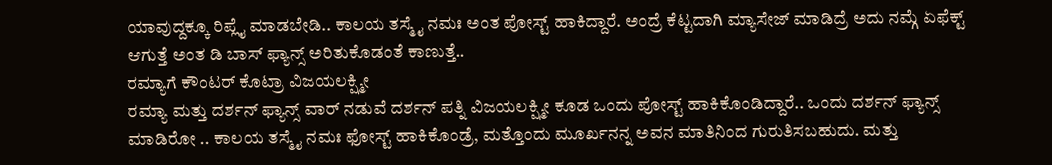ಯಾವುದ್ದಕ್ಕೂ ರಿಪ್ಲೈ ಮಾಡಬೇಡಿ.. ಕಾಲಯ ತಸ್ಮೈ ನಮಃ ಅಂತ ಪೋಸ್ಟ್ ಹಾಕಿದ್ದಾರೆ. ಅಂದ್ರೆ ಕೆಟ್ಟದಾಗಿ ಮ್ಯಾಸೇಜ್ ಮಾಡಿದ್ರೆ ಅದು ನಮ್ಗೆ ಏಫೆಕ್ಟ್ ಆಗುತ್ತೆ ಅಂತ ಡಿ ಬಾಸ್ ಫ್ಯಾನ್ಸ್ ಅರಿತುಕೊಡಂತೆ ಕಾಣುತ್ತೆ..
ರಮ್ಯಾಗೆ ಕೌಂಟರ್ ಕೊಟ್ರಾ ವಿಜಯಲಕ್ಷ್ಮೀ
ರಮ್ಯಾ ಮತ್ತು ದರ್ಶನ್ ಫ್ಯಾನ್ಸ್ ವಾರ್ ನಡುವೆ ದರ್ಶನ್ ಪತ್ನಿ ವಿಜಯಲಕ್ಷ್ಮೀ ಕೂಡ ಒಂದು ಪೋಸ್ಟ್ ಹಾಕಿಕೊಂಡಿದ್ದಾರೆ.. ಒಂದು ದರ್ಶನ್ ಫ್ಯಾನ್ಸ್ ಮಾಡಿರೋ .. ಕಾಲಯ ತಸ್ಮೈ ನಮಃ ಫೋಸ್ಟ್ ಹಾಕಿಕೊಂಡ್ರೆ, ಮತ್ತೊಂದು ಮೂರ್ಖನನ್ನ ಅವನ ಮಾತಿನಿಂದ ಗುರುತಿಸಬಹುದು. ಮತ್ತು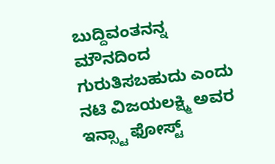ಬುದ್ದಿವಂತನನ್ನ ಮೌನದಿಂದ ಗುರುತಿಸಬಹುದು ಎಂದು ನಟಿ ವಿಜಯಲಕ್ಷ್ಮಿ ಅವರ ಇನ್ಸ್ಟಾ ಫೋಸ್ಟ್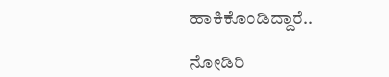ಹಾಕಿಕೊಂಡಿದ್ದಾರೆ..

ನೋಡಿರಿ